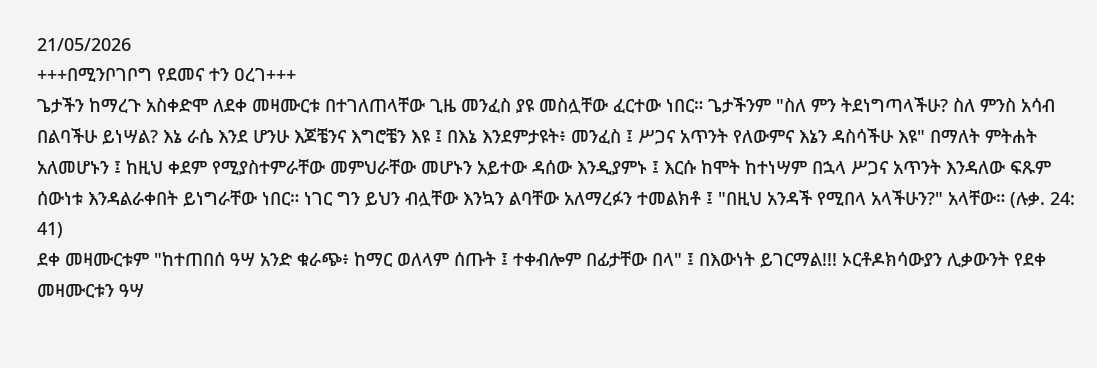21/05/2026
+++በሚንቦገቦግ የደመና ተን ዐረገ+++
ጌታችን ከማረጉ አስቀድሞ ለደቀ መዛሙርቱ በተገለጠላቸው ጊዜ መንፈስ ያዩ መስሏቸው ፈርተው ነበር። ጌታችንም "ስለ ምን ትደነግጣላችሁ? ስለ ምንስ አሳብ በልባችሁ ይነሣል? እኔ ራሴ እንደ ሆንሁ እጆቼንና እግሮቼን እዩ ፤ በእኔ እንደምታዩት፥ መንፈስ ፤ ሥጋና አጥንት የለውምና እኔን ዳስሳችሁ እዩ" በማለት ምትሐት አለመሆኑን ፤ ከዚህ ቀደም የሚያስተምራቸው መምህራቸው መሆኑን አይተው ዳሰው እንዲያምኑ ፤ እርሱ ከሞት ከተነሣም በኋላ ሥጋና አጥንት እንዳለው ፍጹም ሰውነቱ እንዳልራቀበት ይነግራቸው ነበር። ነገር ግን ይህን ብሏቸው እንኳን ልባቸው አለማረፉን ተመልክቶ ፤ "በዚህ አንዳች የሚበላ አላችሁን?" አላቸው። (ሉቃ. 24: 41)
ደቀ መዛሙርቱም "ከተጠበሰ ዓሣ አንድ ቁራጭ፥ ከማር ወለላም ሰጡት ፤ ተቀብሎም በፊታቸው በላ" ፤ በእውነት ይገርማል!!! ኦርቶዶክሳውያን ሊቃውንት የደቀ መዛሙርቱን ዓሣ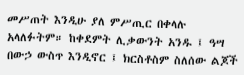መሥጠት እንዲሁ ያለ ምሥጢር በቀላሉ አላለፉትም። ከቀደምት ሊቃውንት አንዱ ፤ ዓሣ በውኃ ውስጥ እንዲኖር ፤ ክርስቶስም ስለሰው ልጆች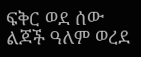ፍቅር ወደ ሰው ልጆች ዓለም ወረደ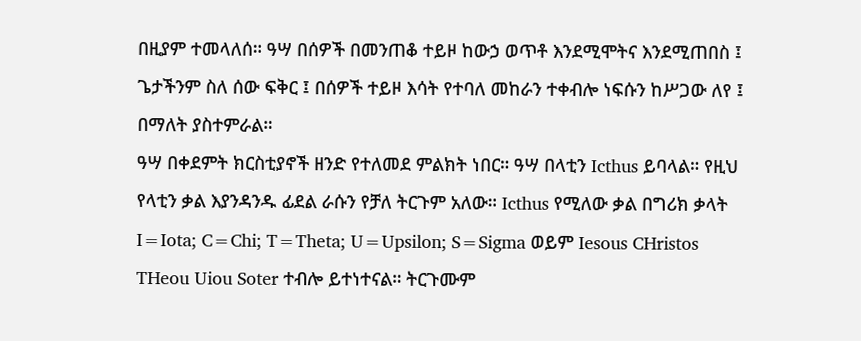በዚያም ተመላለሰ። ዓሣ በሰዎች በመንጠቆ ተይዞ ከውኃ ወጥቶ እንደሚሞትና እንደሚጠበስ ፤ ጌታችንም ስለ ሰው ፍቅር ፤ በሰዎች ተይዞ እሳት የተባለ መከራን ተቀብሎ ነፍሱን ከሥጋው ለየ ፤ በማለት ያስተምራል።
ዓሣ በቀደምት ክርስቲያኖች ዘንድ የተለመደ ምልክት ነበር። ዓሣ በላቲን Icthus ይባላል። የዚህ የላቲን ቃል እያንዳንዱ ፊደል ራሱን የቻለ ትርጉም አለው። Icthus የሚለው ቃል በግሪክ ቃላት I=Iota; C=Chi; T=Theta; U=Upsilon; S=Sigma ወይም Iesous CHristos THeou Uiou Soter ተብሎ ይተነተናል። ትርጉሙም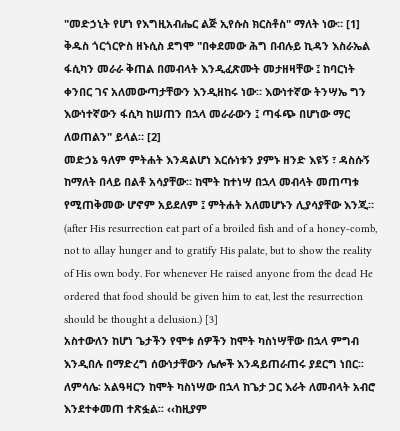"መድኃኒት የሆነ የእግዚአብሔር ልጅ ኢየሱስ ክርስቶስ" ማለት ነው። [1]
ቅዱስ ጎርጎርዮስ ዘኑሲስ ደግሞ "በቀደመው ሕግ በብሉይ ኪዳን እስራኤል ፋሲካን መራራ ቅጠል በመብላት እንዲፈጽሙት መታዘዛቸው ፤ ከባርነት ቀንበር ገና አለመውጣታቸውን እንዲዘከሩ ነው። እውነተኛው ትንሣኤ ግን እውነተኛውን ፋሲካ ከሠጠን በኋላ መራራውን ፤ ጣፋጭ በሆነው ማር ለወጠልን" ይላል። [2]
መድኃኔ ዓለም ምትሐት እንዳልሆነ እርሱነቱን ያምኑ ዘንድ እዩኝ ፣ ዳስሱኝ ከማለት በላይ በልቶ አሳያቸው። ከሞት ከተነሣ በኋላ መብላት መጠጣቱ የሚጠቅመው ሆኖም አይደለም ፤ ምትሐት አለመሆኑን ሊያሳያቸው እንጂ። (after His resurrection eat part of a broiled fish and of a honey-comb, not to allay hunger and to gratify His palate, but to show the reality of His own body. For whenever He raised anyone from the dead He ordered that food should be given him to eat, lest the resurrection should be thought a delusion.) [3]
አስተውለን ከሆነ ጌታችን የሞቱ ሰዎችን ከሞት ካስነሣቸው በኋላ ምግብ እንዲበሉ በማድረግ ሰውነታቸውን ሌሎች እንዳይጠራጠሩ ያደርግ ነበር፡፡ ለምሳሌ፡ አልዓዛርን ከሞት ካስነሣው በኋላ ከጌታ ጋር እራት ለመብላት አብሮ እንደተቀመጠ ተጽፏል፡፡ ‹‹ከዚያም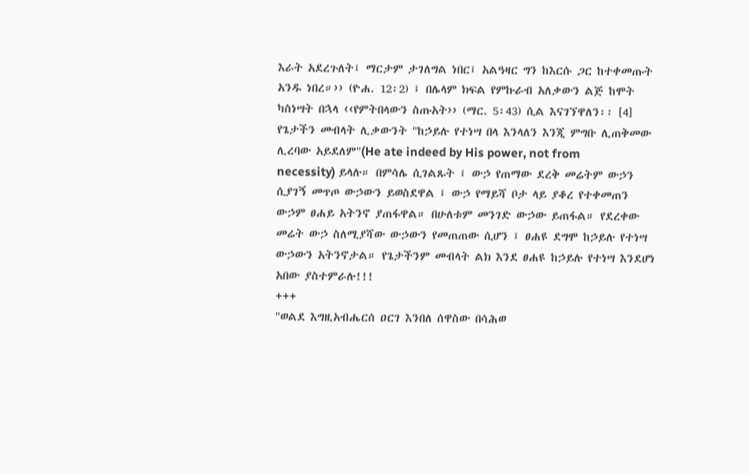እራት አደረጉለት፤ ማርታም ታገለግል ነበር፤ አልዓዛር ግን ከእርሱ ጋር ከተቀመጡት አንዱ ነበረ።›› (ዮሐ. 12፡2) ፤ በሌላም ክፍል የምኩራብ አለቃውን ልጅ ከሞት ካስነሣት በኋላ ‹‹የምትበላውን ስጡአት›› (ማር. 5፡43) ሲል እናገኘዋለን፡፡ [4]
የጌታችን መብላት ሊቃውንት "ከኃይሉ የተነሣ በላ እንላለን እንጂ ምግቡ ሊጠቅመው ሊረባው አይደለም"(He ate indeed by His power, not from necessity) ይላሉ። በምሳሌ ሲገልጹት ፤ ውኃ የጠማው ደረቅ መሬትም ውኃን ሲያገኝ መጥጦ ውኃውን ይወስደዋል ፤ ውኃ የማይሻ ቦታ ላይ ያቆረ የተቀመጠን ውኃም ፀሐይ አትንኖ ያጠፋዋል። በሁለቱም መንገድ ውኃው ይጠፋል። የደረቀው መሬት ውኃ ስለሚያሻው ውኃውን የመጠጠው ሲሆን ፤ ፀሐዩ ደግሞ ከኃይሉ የተነሣ ውኃውን አትንኖታል። የጌታችንም መብላት ልክ እንደ ፀሐዩ ከኃይሉ የተነሣ እንደሆነ አበው ያስተምራሉ!!!
+++
"ወልደ እግዚአብሔርሰ ዐርገ እንበለ ሰዋስው በሳሕወ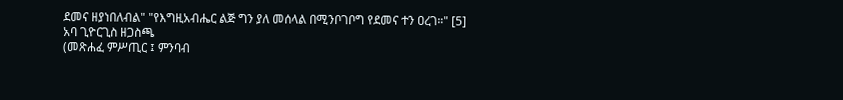ደመና ዘያነበለብል" "የእግዚአብሔር ልጅ ግን ያለ መሰላል በሚንቦገቦግ የደመና ተን ዐረገ።" [5]
አባ ጊዮርጊስ ዘጋስጫ
(መጽሐፈ ምሥጢር ፤ ምንባብ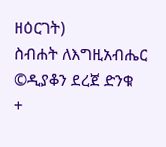ዘዕርገት)
ስብሐት ለእግዚአብሔር
©ዲያቆን ደረጀ ድንቁ
+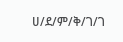ሀ/ደ/ም/ቅ/ገ/ገ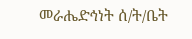መራሔድኅነት ሰ/ት/ቤት